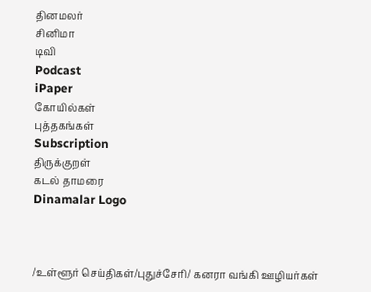தினமலர்
சினிமா
டிவி
Podcast
iPaper
கோயில்கள்
புத்தகங்கள்
Subscription
திருக்குறள்
கடல் தாமரை
Dinamalar Logo



/உள்ளூர் செய்திகள்/புதுச்சேரி/ கனரா வங்கி ஊழியர்கள்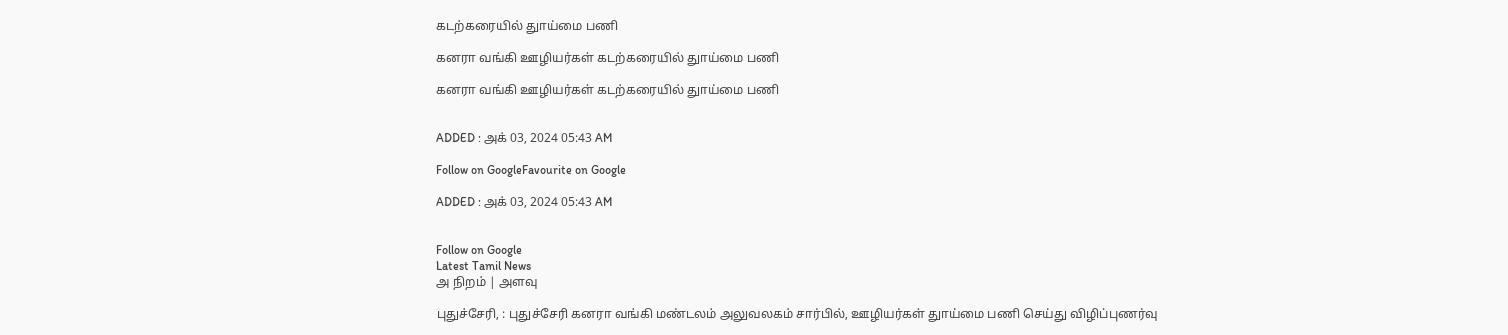கடற்கரையில் துாய்மை பணி

கனரா வங்கி ஊழியர்கள் கடற்கரையில் துாய்மை பணி

கனரா வங்கி ஊழியர்கள் கடற்கரையில் துாய்மை பணி


ADDED : அக் 03, 2024 05:43 AM

Follow on GoogleFavourite on Google

ADDED : அக் 03, 2024 05:43 AM


Follow on Google
Latest Tamil News
அ நிறம் | அளவு

புதுச்சேரி, : புதுச்சேரி கனரா வங்கி மண்டலம் அலுவலகம் சார்பில், ஊழியர்கள் துாய்மை பணி செய்து விழிப்புணர்வு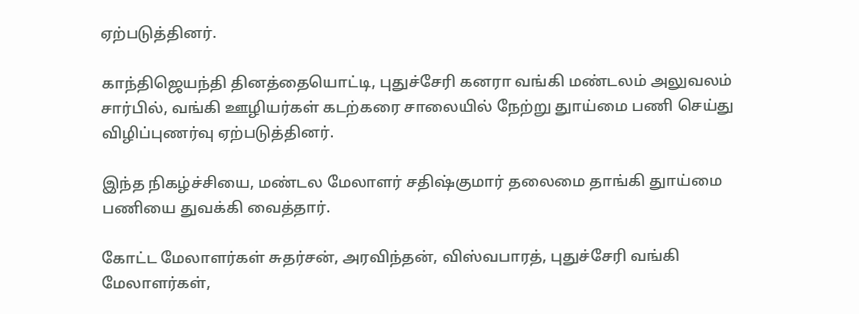ஏற்படுத்தினர்.

காந்திஜெயந்தி தினத்தையொட்டி, புதுச்சேரி கனரா வங்கி மண்டலம் அலுவலம் சார்பில், வங்கி ஊழியர்கள் கடற்கரை சாலையில் நேற்று துாய்மை பணி செய்து விழிப்புணர்வு ஏற்படுத்தினர்.

இந்த நிகழ்ச்சியை, மண்டல மேலாளர் சதிஷ்குமார் தலைமை தாங்கி துாய்மை பணியை துவக்கி வைத்தார்.

கோட்ட மேலாளர்கள் சுதர்சன், அரவிந்தன், விஸ்வபாரத், புதுச்சேரி வங்கி மேலாளர்கள்,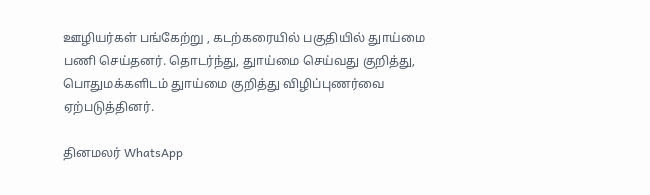ஊழியர்கள் பங்கேற்று , கடற்கரையில் பகுதியில் துாய்மை பணி செய்தனர். தொடர்ந்து, துாய்மை செய்வது குறித்து, பொதுமக்களிடம் துாய்மை குறித்து விழிப்புணர்வை ஏற்படுத்தினர்.

தினமலர் WhatsApp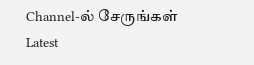Channel-ல் சேருங்கள்
Latest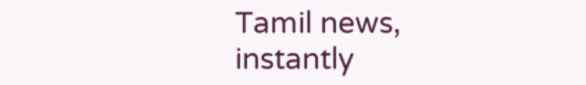Tamil news, instantly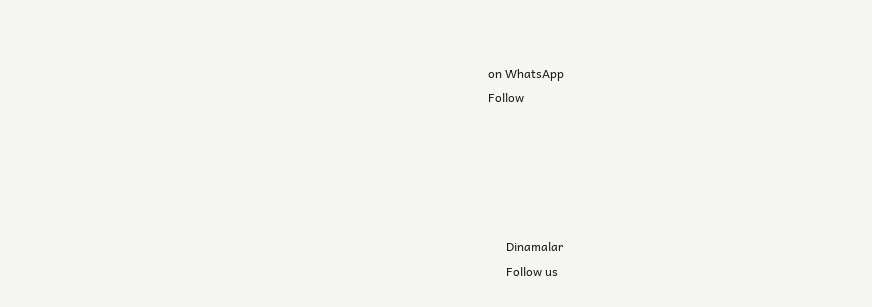on WhatsApp
Follow





      Dinamalar
      Follow us